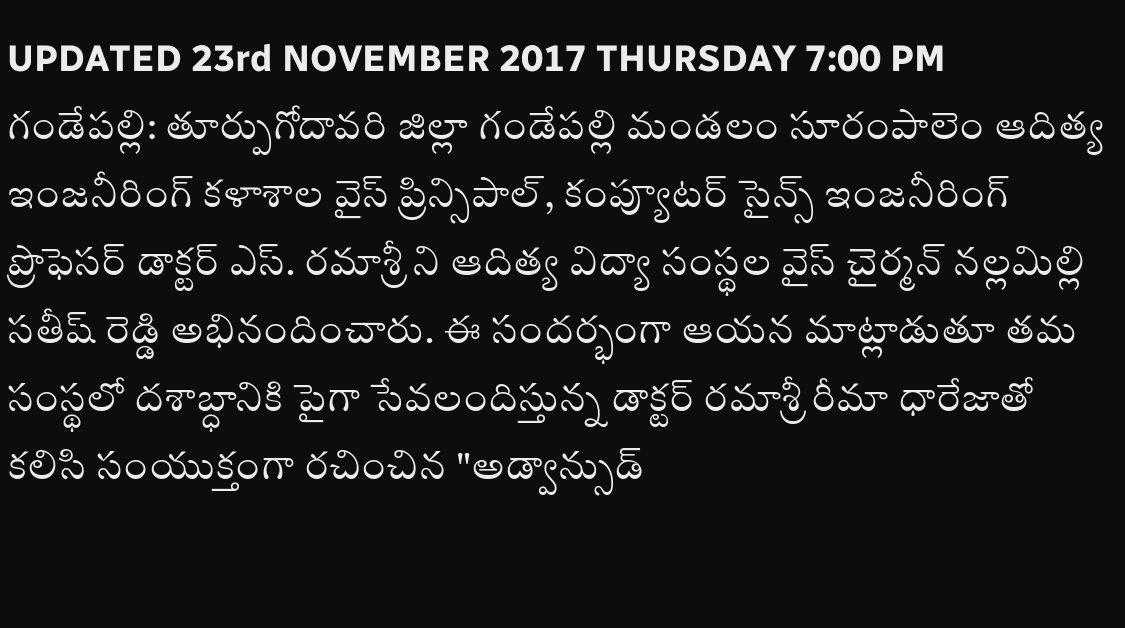UPDATED 23rd NOVEMBER 2017 THURSDAY 7:00 PM
గండేపల్లి: తూర్పుగోదావరి జిల్లా గండేపల్లి మండలం సూరంపాలెం ఆదిత్య ఇంజనీరింగ్ కళాశాల వైస్ ప్రిన్సిపాల్, కంప్యూటర్ సైన్స్ ఇంజనీరింగ్ ప్రొఫెసర్ డాక్టర్ ఎస్. రమాశ్రీ ని ఆదిత్య విద్యా సంస్థల వైస్ చైర్మన్ నల్లమిల్లి సతీష్ రెడ్డి అభినందించారు. ఈ సందర్భంగా ఆయన మాట్లాడుతూ తమ సంస్థలో దశాబ్ధానికి పైగా సేవలందిస్తున్న డాక్టర్ రమాశ్రీ రీమా ధారేజాతో కలిసి సంయుక్తంగా రచించిన "అడ్వాన్సుడ్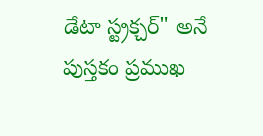డేటా స్ట్రక్చర్" అనే పుస్తకం ప్రముఖ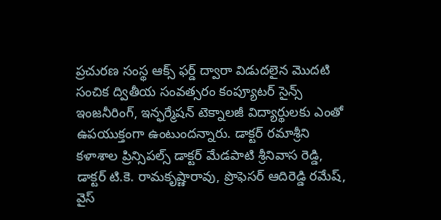ప్రచురణ సంస్థ ఆక్స్ ఫర్డ్ ద్వారా విడుదలైన మొదటి సంచిక ద్వితీయ సంవత్సరం కంప్యూటర్ సైన్స్ ఇంజనీరింగ్, ఇన్ఫర్మేషన్ టెక్నాలజీ విద్యార్థులకు ఎంతో ఉపయుక్తంగా ఉంటుందన్నారు. డాక్టర్ రమాశ్రీని కళాశాల ప్రిన్సిపల్స్ డాక్టర్ మేడపాటి శ్రీనివాస రెడ్డి, డాక్టర్ టి.కె. రామకృష్ణారావు, ప్రొఫెసర్ ఆదిరెడ్డి రమేష్, వైస్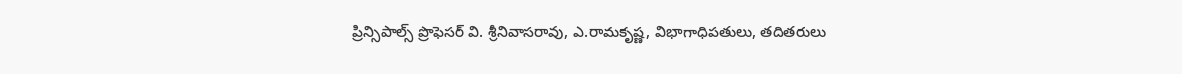ప్రిన్సిపాల్స్ ప్రొఫెసర్ వి. శ్రీనివాసరావు, ఎ.రామకృష్ణ, విభాగాధిపతులు, తదితరులు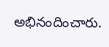అభినందించారు.